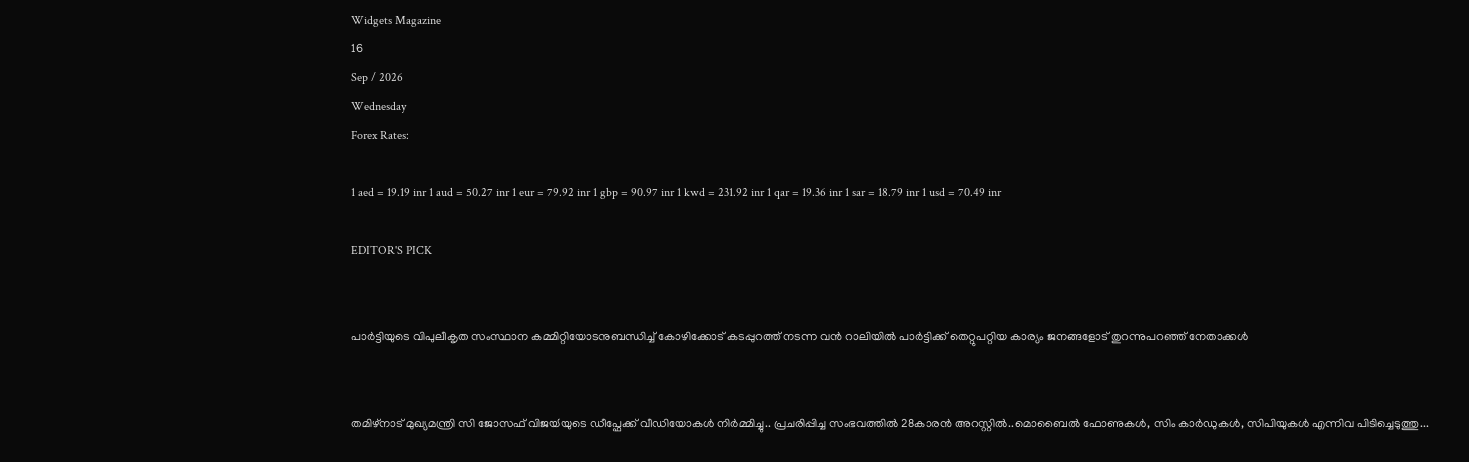Widgets Magazine
16
Sep / 2026
Wednesday
Forex Rates:

1 aed = 19.19 inr 1 aud = 50.27 inr 1 eur = 79.92 inr 1 gbp = 90.97 inr 1 kwd = 231.92 inr 1 qar = 19.36 inr 1 sar = 18.79 inr 1 usd = 70.49 inr

EDITOR'S PICK


പാർട്ടിയുടെ വിപുലീകൃത സംസ്ഥാന കമ്മിറ്റിയോടനുബന്ധിച്ച് കോഴിക്കോട് കടപ്പുറത്ത് നടന്ന വൻ റാലിയിൽ പാർട്ടിക്ക് തെറ്റുപറ്റിയ കാര്യം ജനങ്ങളോട് തുറന്നുപറഞ്ഞ് നേതാക്കൾ


തമിഴ്നാട് മുഖ്യമന്ത്രി സി ജോസഫ് വിജയ്‍യുടെ ഡീപ്ഫേക്ക് വീ‍ഡിയോകൾ നി‍‍ർമ്മിച്ചു.. പ്രചരിപ്പിച്ച സംഭവത്തിൽ 28കാരൻ അറസ്റ്റിൽ..മൊബൈൽ ഫോണുകൾ, സിം കാ‍ർഡുകൾ, സിപിയുകൾ എന്നിവ പിടിച്ചെടുത്തു...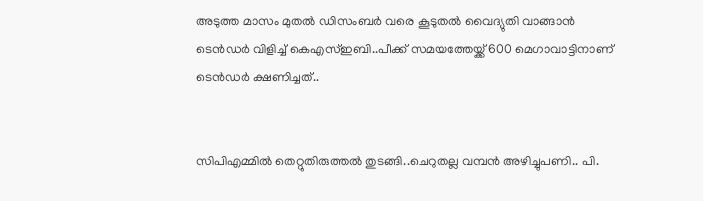അടുത്ത മാസം മുതൽ ഡിസംബര്‍ വരെ കൂടുതൽ വൈദ്യുതി വാങ്ങാൻ ടെന്‍ഡര്‍ വിളിച്ച് കെഎസ്ഇബി..പീക്ക് സമയത്തേയ്ക്ക് 600 മെഗാവാട്ടിനാണ് ടെന്‍ഡര്‍ ക്ഷണിച്ചത്..


സിപിഎമ്മില്‍ തെറ്റുതിരുത്തല്‍ തുടങ്ങി..ചെറുതല്ല വമ്പൻ അഴിച്ചുപണി.. പി.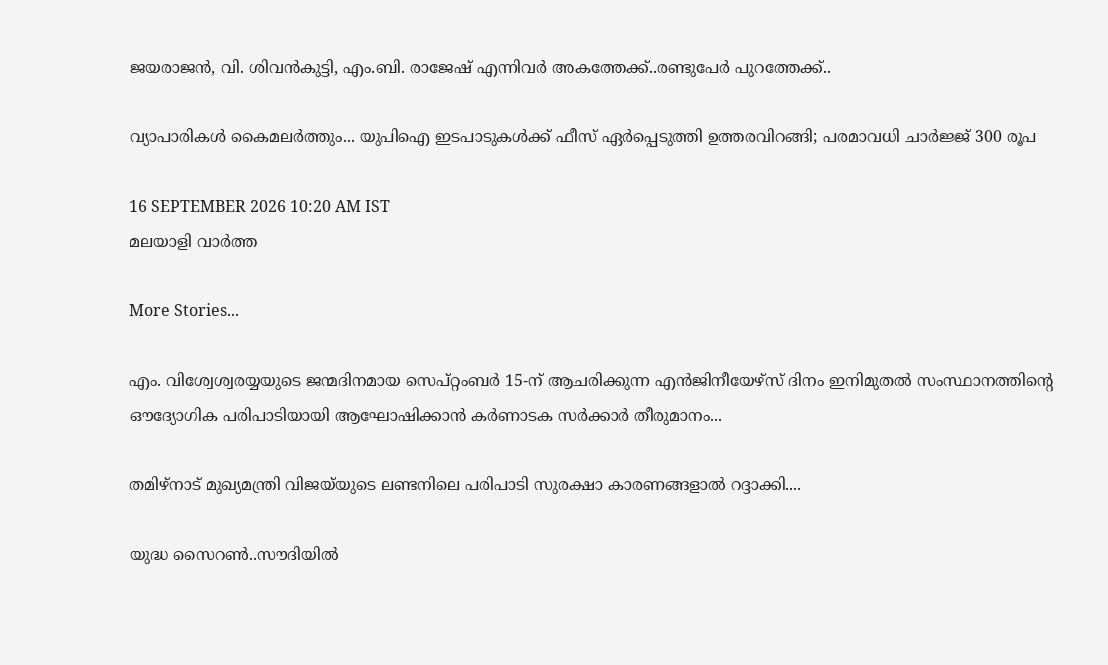ജയരാജന്‍, വി. ശിവന്‍കുട്ടി, എം.ബി. രാജേഷ് എന്നിവർ അകത്തേക്ക്..രണ്ടുപേർ പുറത്തേക്ക്..

വ്യാപാരികൾ കൈമലർത്തും... യുപിഐ ഇടപാടുകൾക്ക് ഫീസ് ഏർപ്പെടുത്തി ഉത്തരവിറങ്ങി; പരമാവധി ചാർജ്ജ് 300 രൂപ

16 SEPTEMBER 2026 10:20 AM IST
മലയാളി വാര്‍ത്ത

More Stories...

എം. വിശ്വേശ്വരയ്യയുടെ ജന്മദിനമായ സെപ്റ്റംബർ 15-ന് ആചരിക്കുന്ന എൻജിനീയേഴ്‌സ് ദിനം ഇനിമുതൽ സംസ്ഥാനത്തിന്റെ ഔദ്യോഗിക പരിപാടിയായി ആഘോഷിക്കാൻ കർണാടക സർക്കാർ തീരുമാനം...

തമിഴ്‌നാട് മുഖ്യമന്ത്രി വിജയ്‌യുടെ ലണ്ടനിലെ പരിപാടി സുരക്ഷാ കാരണങ്ങളാൽ റദ്ദാക്കി....

യുദ്ധ സൈറൺ..സൗദിയിൽ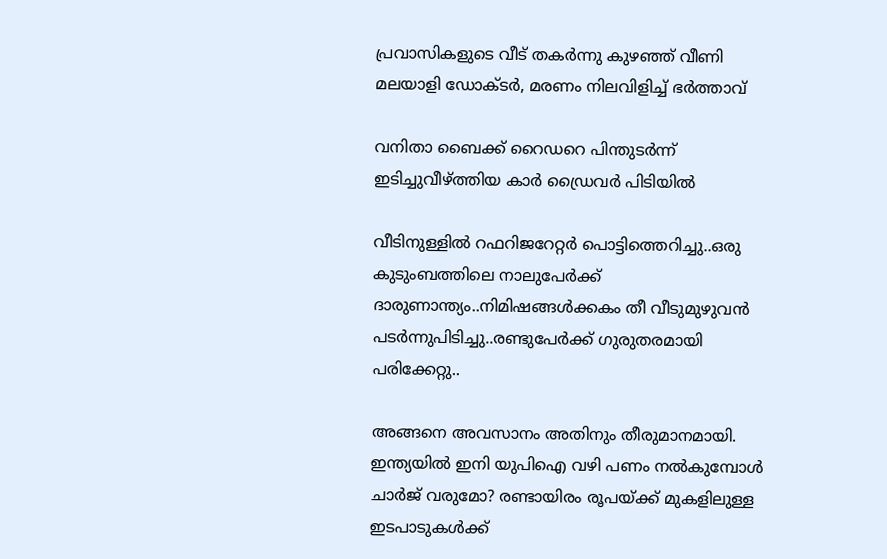പ്രവാസികളുടെ വീട് തകർന്നു കുഴഞ്ഞ് വീണി മലയാളി ഡോക്ടർ, മരണം നിലവിളിച്ച് ഭർത്താവ്

വനിതാ ബൈക്ക് റൈഡറെ പിന്തുടര്‍ന്ന് ഇടിച്ചുവീഴ്ത്തിയ കാര്‍ ഡ്രൈവര്‍ പിടിയില്‍

വീടിനുള്ളിൽ റഫറിജറേറ്റർ പൊട്ടിത്തെറിച്ചു..ഒരു കുടുംബത്തിലെ നാലുപേർക്ക് ദാരുണാന്ത്യം..നിമിഷങ്ങൾക്കകം തീ വീടുമുഴുവൻ പടർന്നുപിടിച്ചു..രണ്ടുപേർക്ക് ഗുരുതരമായി പരിക്കേറ്റു..

അങ്ങനെ അവസാനം അതിനും തീരുമാനമായി. ഇന്ത്യയിൽ ഇനി യുപിഐ വഴി പണം നൽകുമ്പോൾ ചാർജ് വരുമോ? രണ്ടായിരം രൂപയ്ക്ക് മുകളിലുള്ള ഇടപാടുകൾക്ക്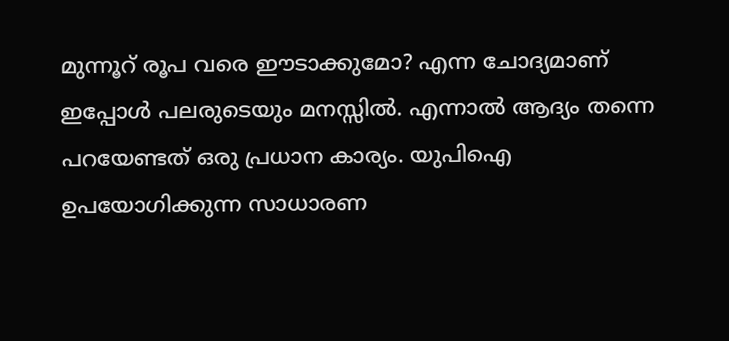മുന്നൂറ് രൂപ വരെ ഈടാക്കുമോ? എന്ന ചോദ്യമാണ് ഇപ്പോൾ പലരുടെയും മനസ്സിൽ. എന്നാൽ ആദ്യം തന്നെ പറയേണ്ടത് ഒരു പ്രധാന കാര്യം. യുപിഐ ഉപയോഗിക്കുന്ന സാധാരണ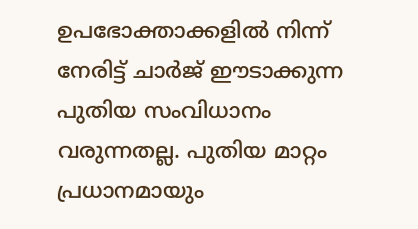ഉപഭോക്താക്കളിൽ നിന്ന് നേരിട്ട് ചാർജ് ഈടാക്കുന്ന പുതിയ സംവിധാനം വരുന്നതല്ല. പുതിയ മാറ്റം പ്രധാനമായും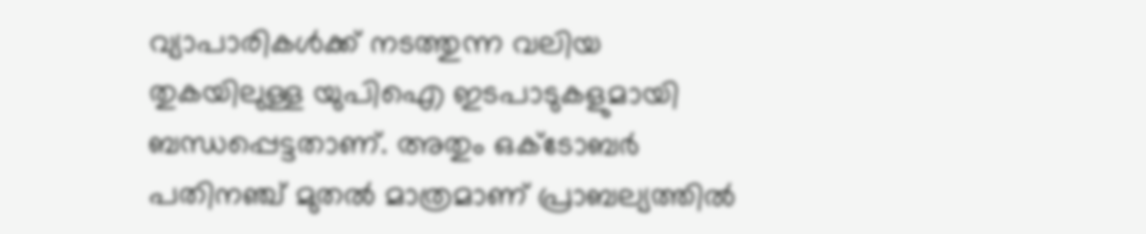വ്യാപാരികൾക്ക് നടത്തുന്ന വലിയ തുകയിലുള്ള യുപിഐ ഇടപാടുകളുമായി ബന്ധപ്പെട്ടതാണ്. അതും ഒക്ടോബർ പതിനഞ്ച് മുതൽ മാത്രമാണ് പ്രാബല്യത്തിൽ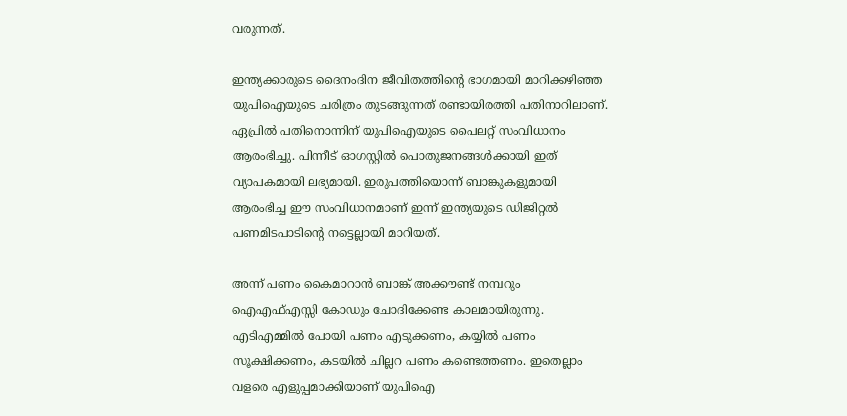വരുന്നത്.

ഇന്ത്യക്കാരുടെ ദൈനംദിന ജീവിതത്തിന്റെ ഭാഗമായി മാറിക്കഴിഞ്ഞ യുപിഐയുടെ ചരിത്രം തുടങ്ങുന്നത് രണ്ടായിരത്തി പതിനാറിലാണ്. ഏപ്രിൽ പതിനൊന്നിന് യുപിഐയുടെ പൈലറ്റ് സംവിധാനം ആരംഭിച്ചു. പിന്നീട് ഓഗസ്റ്റിൽ പൊതുജനങ്ങൾക്കായി ഇത് വ്യാപകമായി ലഭ്യമായി. ഇരുപത്തിയൊന്ന് ബാങ്കുകളുമായി ആരംഭിച്ച ഈ സംവിധാനമാണ് ഇന്ന് ഇന്ത്യയുടെ ഡിജിറ്റൽ പണമിടപാടിന്റെ നട്ടെല്ലായി മാറിയത്.

അന്ന് പണം കൈമാറാൻ ബാങ്ക് അക്കൗണ്ട് നമ്പറും ഐഎഫ്എസ്സി കോഡും ചോദിക്കേണ്ട കാലമായിരുന്നു. എടിഎമ്മിൽ പോയി പണം എടുക്കണം, കയ്യിൽ പണം സൂക്ഷിക്കണം, കടയിൽ ചില്ലറ പണം കണ്ടെത്തണം. ഇതെല്ലാം വളരെ എളുപ്പമാക്കിയാണ് യുപിഐ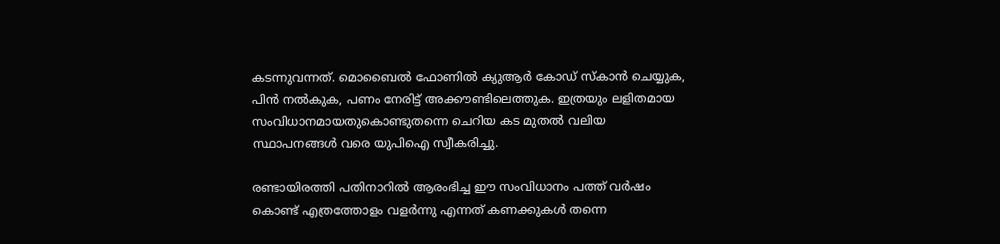കടന്നുവന്നത്. മൊബൈൽ ഫോണിൽ ക്യുആർ കോഡ് സ്കാൻ ചെയ്യുക, പിൻ നൽകുക, പണം നേരിട്ട് അക്കൗണ്ടിലെത്തുക. ഇത്രയും ലളിതമായ സംവിധാനമായതുകൊണ്ടുതന്നെ ചെറിയ കട മുതൽ വലിയ സ്ഥാപനങ്ങൾ വരെ യുപിഐ സ്വീകരിച്ചു.

രണ്ടായിരത്തി പതിനാറിൽ ആരംഭിച്ച ഈ സംവിധാനം പത്ത് വർഷം കൊണ്ട് എത്രത്തോളം വളർന്നു എന്നത് കണക്കുകൾ തന്നെ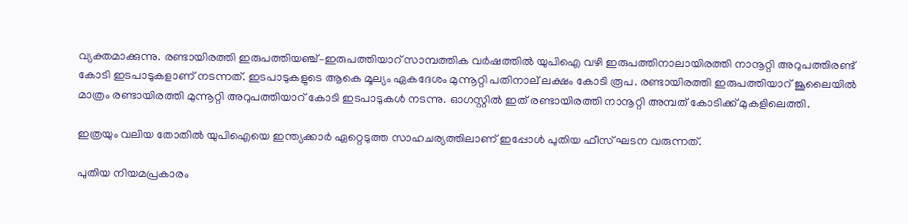വ്യക്തമാക്കുന്നു. രണ്ടായിരത്തി ഇരുപത്തിയഞ്ച്–ഇരുപത്തിയാറ് സാമ്പത്തിക വർഷത്തിൽ യുപിഐ വഴി ഇരുപത്തിനാലായിരത്തി നാനൂറ്റി അറുപത്തിരണ്ട് കോടി ഇടപാടുകളാണ് നടന്നത്. ഇടപാടുകളുടെ ആകെ മൂല്യം ഏകദേശം മുന്നൂറ്റി പതിനാല് ലക്ഷം കോടി രൂപ. രണ്ടായിരത്തി ഇരുപത്തിയാറ് ജൂലൈയിൽ മാത്രം രണ്ടായിരത്തി മുന്നൂറ്റി അറുപത്തിയാറ് കോടി ഇടപാടുകൾ നടന്നു. ഓഗസ്റ്റിൽ ഇത് രണ്ടായിരത്തി നാനൂറ്റി അമ്പത് കോടിക്ക് മുകളിലെത്തി.

ഇത്രയും വലിയ തോതിൽ യുപിഐയെ ഇന്ത്യക്കാർ ഏറ്റെടുത്ത സാഹചര്യത്തിലാണ് ഇപ്പോൾ പുതിയ ഫീസ് ഘടന വരുന്നത്.

പുതിയ നിയമപ്രകാരം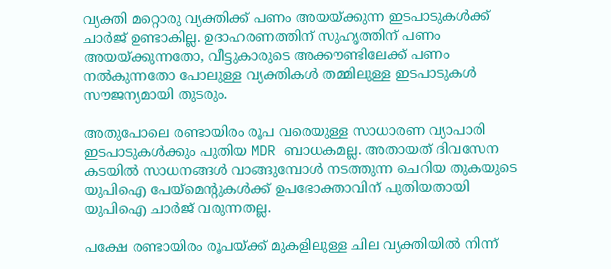വ്യക്തി മറ്റൊരു വ്യക്തിക്ക് പണം അയയ്ക്കുന്ന ഇടപാടുകൾക്ക് ചാർജ് ഉണ്ടാകില്ല. ഉദാഹരണത്തിന് സുഹൃത്തിന് പണം അയയ്ക്കുന്നതോ, വീട്ടുകാരുടെ അക്കൗണ്ടിലേക്ക് പണം നൽകുന്നതോ പോലുള്ള വ്യക്തികൾ തമ്മിലുള്ള ഇടപാടുകൾ സൗജന്യമായി തുടരും.

അതുപോലെ രണ്ടായിരം രൂപ വരെയുള്ള സാധാരണ വ്യാപാരി ഇടപാടുകൾക്കും പുതിയ MDR ബാധകമല്ല. അതായത് ദിവസേന കടയിൽ സാധനങ്ങൾ വാങ്ങുമ്പോൾ നടത്തുന്ന ചെറിയ തുകയുടെ യുപിഐ പേയ്മെന്റുകൾക്ക് ഉപഭോക്താവിന് പുതിയതായി യുപിഐ ചാർജ് വരുന്നതല്ല.

പക്ഷേ രണ്ടായിരം രൂപയ്ക്ക് മുകളിലുള്ള ചില വ്യക്തിയിൽ നിന്ന്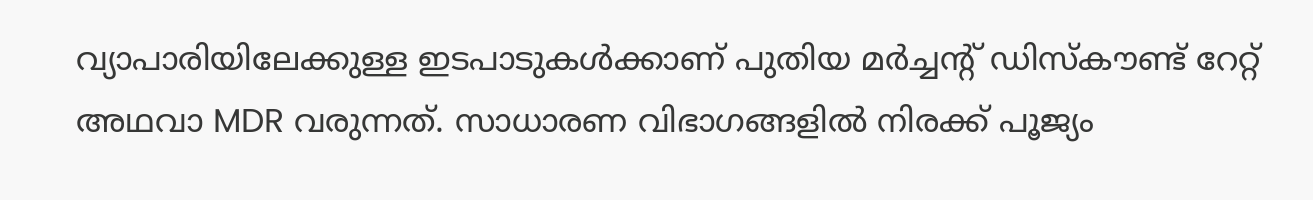വ്യാപാരിയിലേക്കുള്ള ഇടപാടുകൾക്കാണ് പുതിയ മർച്ചന്റ് ഡിസ്കൗണ്ട് റേറ്റ് അഥവാ MDR വരുന്നത്. സാധാരണ വിഭാഗങ്ങളിൽ നിരക്ക് പൂജ്യം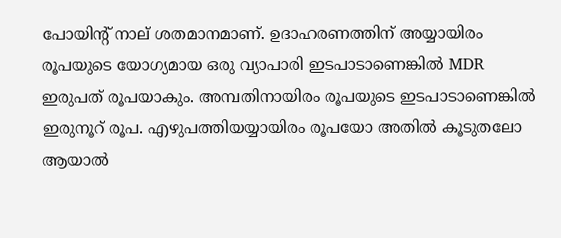പോയിന്റ് നാല് ശതമാനമാണ്. ഉദാഹരണത്തിന് അയ്യായിരം രൂപയുടെ യോഗ്യമായ ഒരു വ്യാപാരി ഇടപാടാണെങ്കിൽ MDR ഇരുപത് രൂപയാകും. അമ്പതിനായിരം രൂപയുടെ ഇടപാടാണെങ്കിൽ ഇരുനൂറ് രൂപ. എഴുപത്തിയയ്യായിരം രൂപയോ അതിൽ കൂടുതലോ ആയാൽ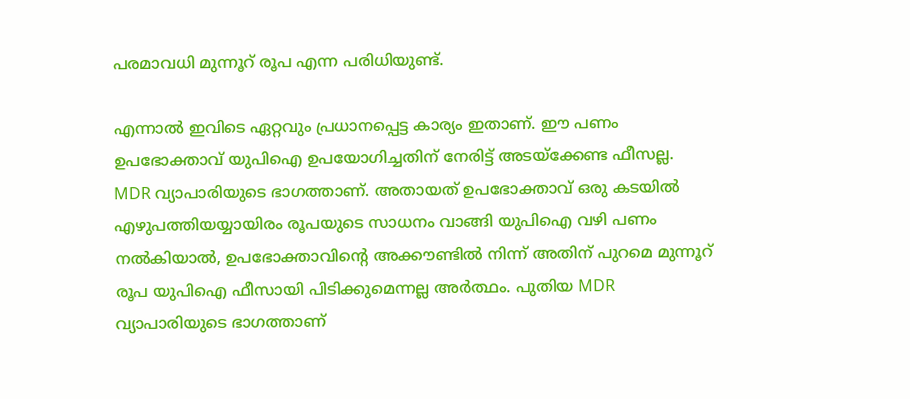പരമാവധി മുന്നൂറ് രൂപ എന്ന പരിധിയുണ്ട്.

എന്നാൽ ഇവിടെ ഏറ്റവും പ്രധാനപ്പെട്ട കാര്യം ഇതാണ്. ഈ പണം ഉപഭോക്താവ് യുപിഐ ഉപയോഗിച്ചതിന് നേരിട്ട് അടയ്ക്കേണ്ട ഫീസല്ല. MDR വ്യാപാരിയുടെ ഭാഗത്താണ്. അതായത് ഉപഭോക്താവ് ഒരു കടയിൽ എഴുപത്തിയയ്യായിരം രൂപയുടെ സാധനം വാങ്ങി യുപിഐ വഴി പണം നൽകിയാൽ, ഉപഭോക്താവിന്റെ അക്കൗണ്ടിൽ നിന്ന് അതിന് പുറമെ മുന്നൂറ് രൂപ യുപിഐ ഫീസായി പിടിക്കുമെന്നല്ല അർത്ഥം. പുതിയ MDR വ്യാപാരിയുടെ ഭാഗത്താണ്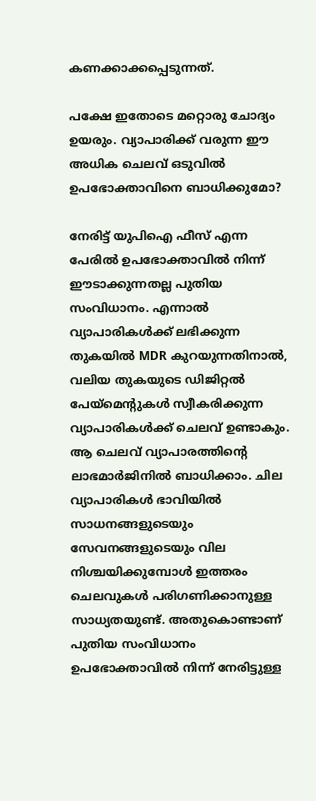കണക്കാക്കപ്പെടുന്നത്.

പക്ഷേ ഇതോടെ മറ്റൊരു ചോദ്യം ഉയരും. വ്യാപാരിക്ക് വരുന്ന ഈ അധിക ചെലവ് ഒടുവിൽ ഉപഭോക്താവിനെ ബാധിക്കുമോ?

നേരിട്ട് യുപിഐ ഫീസ് എന്ന പേരിൽ ഉപഭോക്താവിൽ നിന്ന് ഈടാക്കുന്നതല്ല പുതിയ സംവിധാനം. എന്നാൽ വ്യാപാരികൾക്ക് ലഭിക്കുന്ന തുകയിൽ MDR കുറയുന്നതിനാൽ, വലിയ തുകയുടെ ഡിജിറ്റൽ പേയ്മെന്റുകൾ സ്വീകരിക്കുന്ന വ്യാപാരികൾക്ക് ചെലവ് ഉണ്ടാകും. ആ ചെലവ് വ്യാപാരത്തിന്റെ ലാഭമാർജിനിൽ ബാധിക്കാം. ചില വ്യാപാരികൾ ഭാവിയിൽ സാധനങ്ങളുടെയും സേവനങ്ങളുടെയും വില നിശ്ചയിക്കുമ്പോൾ ഇത്തരം ചെലവുകൾ പരിഗണിക്കാനുള്ള സാധ്യതയുണ്ട്. അതുകൊണ്ടാണ് പുതിയ സംവിധാനം ഉപഭോക്താവിൽ നിന്ന് നേരിട്ടുള്ള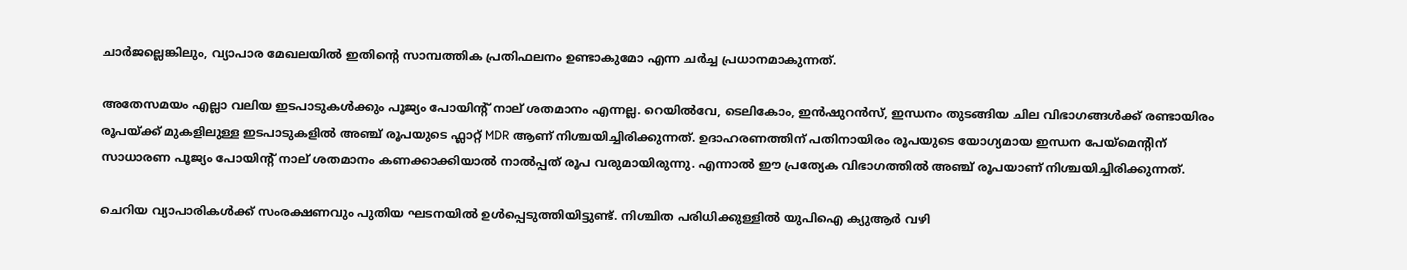ചാർജല്ലെങ്കിലും, വ്യാപാര മേഖലയിൽ ഇതിന്റെ സാമ്പത്തിക പ്രതിഫലനം ഉണ്ടാകുമോ എന്ന ചർച്ച പ്രധാനമാകുന്നത്.

അതേസമയം എല്ലാ വലിയ ഇടപാടുകൾക്കും പൂജ്യം പോയിന്റ് നാല് ശതമാനം എന്നല്ല. റെയിൽവേ, ടെലികോം, ഇൻഷുറൻസ്, ഇന്ധനം തുടങ്ങിയ ചില വിഭാഗങ്ങൾക്ക് രണ്ടായിരം രൂപയ്ക്ക് മുകളിലുള്ള ഇടപാടുകളിൽ അഞ്ച് രൂപയുടെ ഫ്ലാറ്റ് MDR ആണ് നിശ്ചയിച്ചിരിക്കുന്നത്. ഉദാഹരണത്തിന് പതിനായിരം രൂപയുടെ യോഗ്യമായ ഇന്ധന പേയ്മെന്റിന് സാധാരണ പൂജ്യം പോയിന്റ് നാല് ശതമാനം കണക്കാക്കിയാൽ നാൽപ്പത് രൂപ വരുമായിരുന്നു. എന്നാൽ ഈ പ്രത്യേക വിഭാഗത്തിൽ അഞ്ച് രൂപയാണ് നിശ്ചയിച്ചിരിക്കുന്നത്.

ചെറിയ വ്യാപാരികൾക്ക് സംരക്ഷണവും പുതിയ ഘടനയിൽ ഉൾപ്പെടുത്തിയിട്ടുണ്ട്. നിശ്ചിത പരിധിക്കുള്ളിൽ യുപിഐ ക്യുആർ വഴി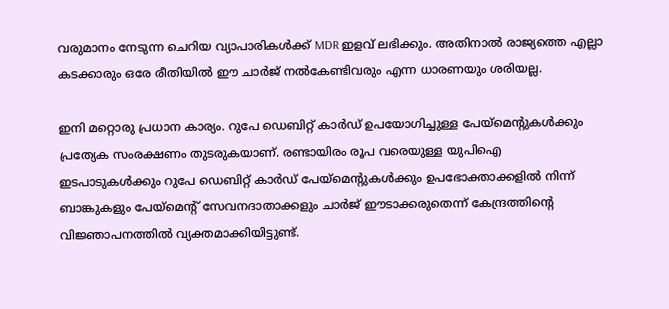വരുമാനം നേടുന്ന ചെറിയ വ്യാപാരികൾക്ക് MDR ഇളവ് ലഭിക്കും. അതിനാൽ രാജ്യത്തെ എല്ലാ കടക്കാരും ഒരേ രീതിയിൽ ഈ ചാർജ് നൽകേണ്ടിവരും എന്ന ധാരണയും ശരിയല്ല.

ഇനി മറ്റൊരു പ്രധാന കാര്യം. റുപേ ഡെബിറ്റ് കാർഡ് ഉപയോഗിച്ചുള്ള പേയ്മെന്റുകൾക്കും പ്രത്യേക സംരക്ഷണം തുടരുകയാണ്. രണ്ടായിരം രൂപ വരെയുള്ള യുപിഐ ഇടപാടുകൾക്കും റുപേ ഡെബിറ്റ് കാർഡ് പേയ്മെന്റുകൾക്കും ഉപഭോക്താക്കളിൽ നിന്ന് ബാങ്കുകളും പേയ്മെന്റ് സേവനദാതാക്കളും ചാർജ് ഈടാക്കരുതെന്ന് കേന്ദ്രത്തിന്റെ വിജ്ഞാപനത്തിൽ വ്യക്തമാക്കിയിട്ടുണ്ട്.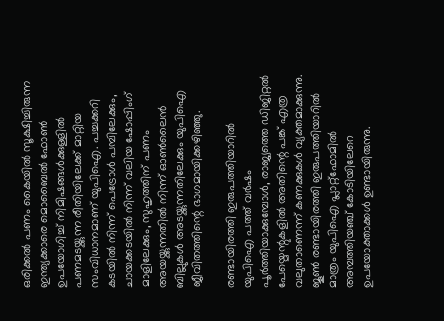ഒരിക്കൽ പണം കൈയിൽ സൂക്ഷിച്ചിരുന്ന ഇന്ത്യക്കാരെ മൊബൈൽ ഫോൺ ഉപയോഗിച്ച് നിമിഷങ്ങൾക്കുള്ളിൽ പണമടയ്ക്കുന്ന രീതിയിലേക്ക് മാറ്റിയ സംവിധാനമാണ് യുപിഐ. പച്ചക്കറി കടയിൽ നിന്ന് പെട്രോൾ പമ്പിലേക്കും, ചായക്കടയിൽ നിന്ന് വലിയ ഷോപ്പിംഗ് മാളിലേക്കും, സുഹൃത്തിന് പണം അയയ്ക്കുന്നതിൽ നിന്ന് ഓൺലൈൻ ബില്ലുകൾ അടയ്ക്കുന്നതിലേക്കും യുപിഐ ജീവിതത്തിന്റെ ഭാഗമായിക്കഴിഞ്ഞു.

രണ്ടായിരത്തി ഇരുപത്തിയാറിൽ യുപിഐ പത്ത് വർഷം പൂർത്തിയാക്കുമ്പോൾ, രാജ്യത്തെ ഡിജിറ്റൽ പേയ്മെന്റുകളിൽ അതിന്റെ പങ്ക് എത്ര വലുതാണെന്ന് കണക്കുകൾ വ്യക്തമാക്കുന്നു. ജൂൺ രണ്ടായിരത്തി ഇരുപത്തിയാറിൽ മാത്രം യുപിഐ പ്ലാറ്റ്ഫോമിൽ അമ്പത്തിയഞ്ച് കോടിയിലേറെ ഉപയോക്താക്കൾ ഉണ്ടായിരുന്നു.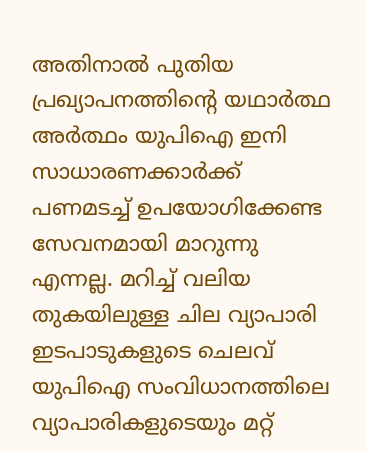അതിനാൽ പുതിയ പ്രഖ്യാപനത്തിന്റെ യഥാർത്ഥ അർത്ഥം യുപിഐ ഇനി സാധാരണക്കാർക്ക് പണമടച്ച് ഉപയോഗിക്കേണ്ട സേവനമായി മാറുന്നു എന്നല്ല. മറിച്ച് വലിയ തുകയിലുള്ള ചില വ്യാപാരി ഇടപാടുകളുടെ ചെലവ് യുപിഐ സംവിധാനത്തിലെ വ്യാപാരികളുടെയും മറ്റ്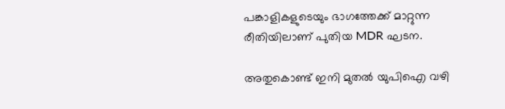പങ്കാളികളുടെയും ഭാഗത്തേക്ക് മാറ്റുന്ന രീതിയിലാണ് പുതിയ MDR ഘടന.

അതുകൊണ്ട് ഇനി മുതൽ യുപിഐ വഴി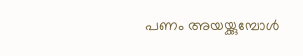പണം അയയ്ക്കുമ്പോൾ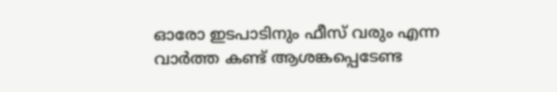ഓരോ ഇടപാടിനും ഫീസ് വരും എന്ന വാർത്ത കണ്ട് ആശങ്കപ്പെടേണ്ട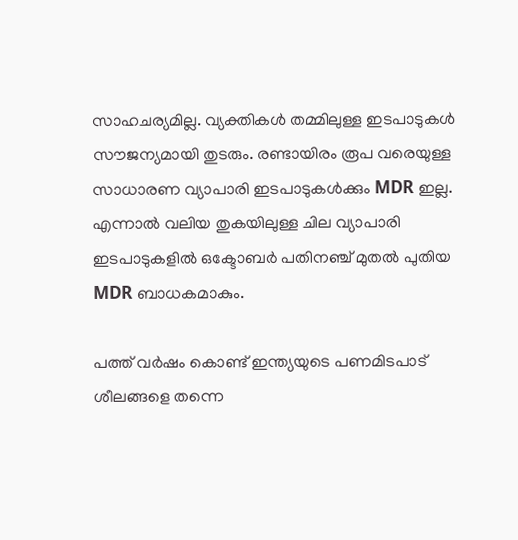സാഹചര്യമില്ല. വ്യക്തികൾ തമ്മിലുള്ള ഇടപാടുകൾ സൗജന്യമായി തുടരും. രണ്ടായിരം രൂപ വരെയുള്ള സാധാരണ വ്യാപാരി ഇടപാടുകൾക്കും MDR ഇല്ല. എന്നാൽ വലിയ തുകയിലുള്ള ചില വ്യാപാരി ഇടപാടുകളിൽ ഒക്ടോബർ പതിനഞ്ച് മുതൽ പുതിയ MDR ബാധകമാകും.

പത്ത് വർഷം കൊണ്ട് ഇന്ത്യയുടെ പണമിടപാട് ശീലങ്ങളെ തന്നെ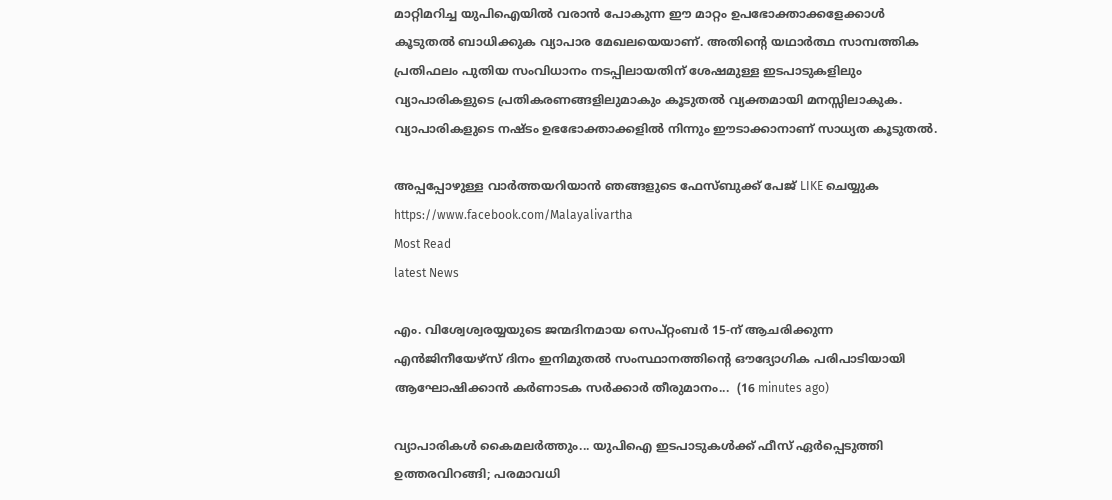മാറ്റിമറിച്ച യുപിഐയിൽ വരാൻ പോകുന്ന ഈ മാറ്റം ഉപഭോക്താക്കളേക്കാൾ കൂടുതൽ ബാധിക്കുക വ്യാപാര മേഖലയെയാണ്. അതിന്റെ യഥാർത്ഥ സാമ്പത്തിക പ്രതിഫലം പുതിയ സംവിധാനം നടപ്പിലായതിന് ശേഷമുള്ള ഇടപാടുകളിലും വ്യാപാരികളുടെ പ്രതികരണങ്ങളിലുമാകും കൂടുതൽ വ്യക്തമായി മനസ്സിലാകുക. വ്യാപാരികളുടെ നഷ്ടം ഉഭഭോക്താക്കളിൽ നിന്നും ഈടാക്കാനാണ് സാധ്യത കൂടുതൽ.

അപ്പപ്പോഴുള്ള വാര്‍ത്തയറിയാന്‍ ഞങ്ങളുടെ ഫേസ്‌ബുക്ക്‌ പേജ് LIKE ചെയ്യുക
https://www.facebook.com/Malayalivartha
Most Read
latest News

എം. വിശ്വേശ്വരയ്യയുടെ ജന്മദിനമായ സെപ്റ്റംബർ 15-ന് ആചരിക്കുന്ന എൻജിനീയേഴ്‌സ് ദിനം ഇനിമുതൽ സംസ്ഥാനത്തിന്റെ ഔദ്യോഗിക പരിപാടിയായി ആഘോഷിക്കാൻ കർണാടക സർക്കാർ തീരുമാനം...  (16 minutes ago)

വ്യാപാരികൾ കൈമലർത്തും... യുപിഐ ഇടപാടുകൾക്ക് ഫീസ് ഏർപ്പെടുത്തി ഉത്തരവിറങ്ങി; പരമാവധി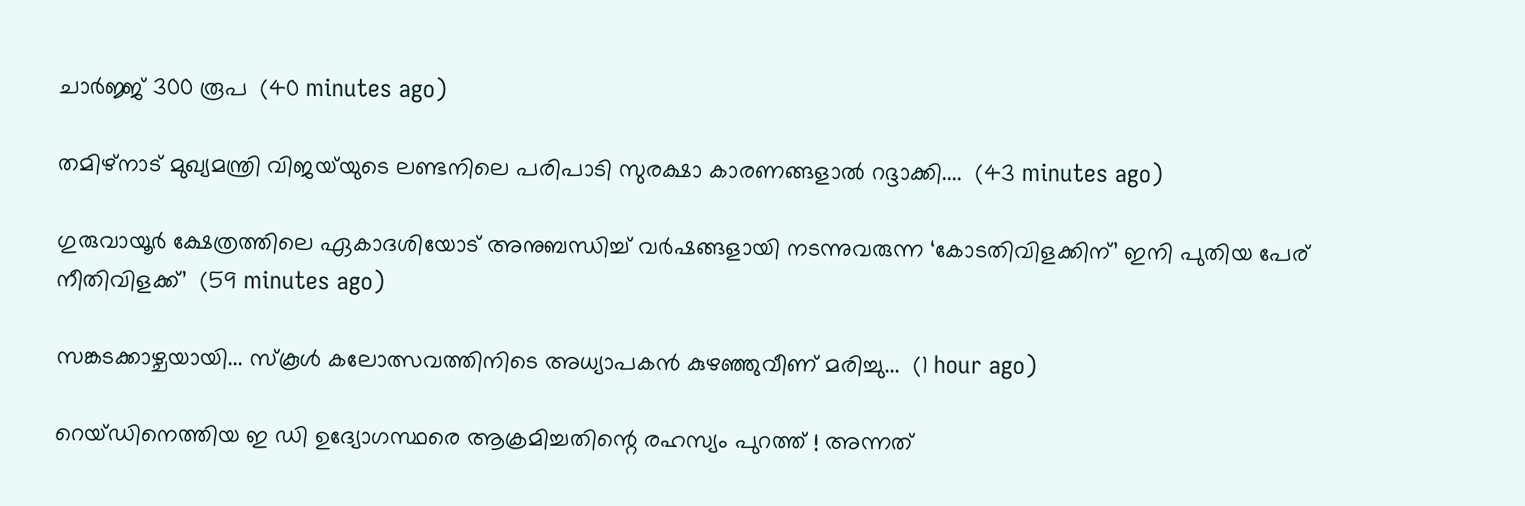ചാർജ്ജ് 300 രൂപ  (40 minutes ago)

തമിഴ്‌നാട് മുഖ്യമന്ത്രി വിജയ്‌യുടെ ലണ്ടനിലെ പരിപാടി സുരക്ഷാ കാരണങ്ങളാൽ റദ്ദാക്കി....  (43 minutes ago)

ഗുരുവായൂർ ക്ഷേത്രത്തിലെ ഏകാദശിയോട് അനുബന്ധിച്ച് വർഷങ്ങളായി നടന്നുവരുന്ന ‘കോടതിവിളക്കിന്’ ഇനി പുതിയ പേര് നീതിവിളക്ക്’  (59 minutes ago)

സങ്കടക്കാഴ്ചയായി... സ്കൂൾ കലോത്സവത്തിനിടെ അധ്യാപകൻ കുഴഞ്ഞുവീണ് മരിച്ചു...  (1 hour ago)

റെയ്ഡിനെത്തിയ ഇ ഡി ഉദ്യോഗസ്ഥരെ ആക്രമിച്ചതിന്റെ രഹസ്യം പുറത്ത് ! അന്നത്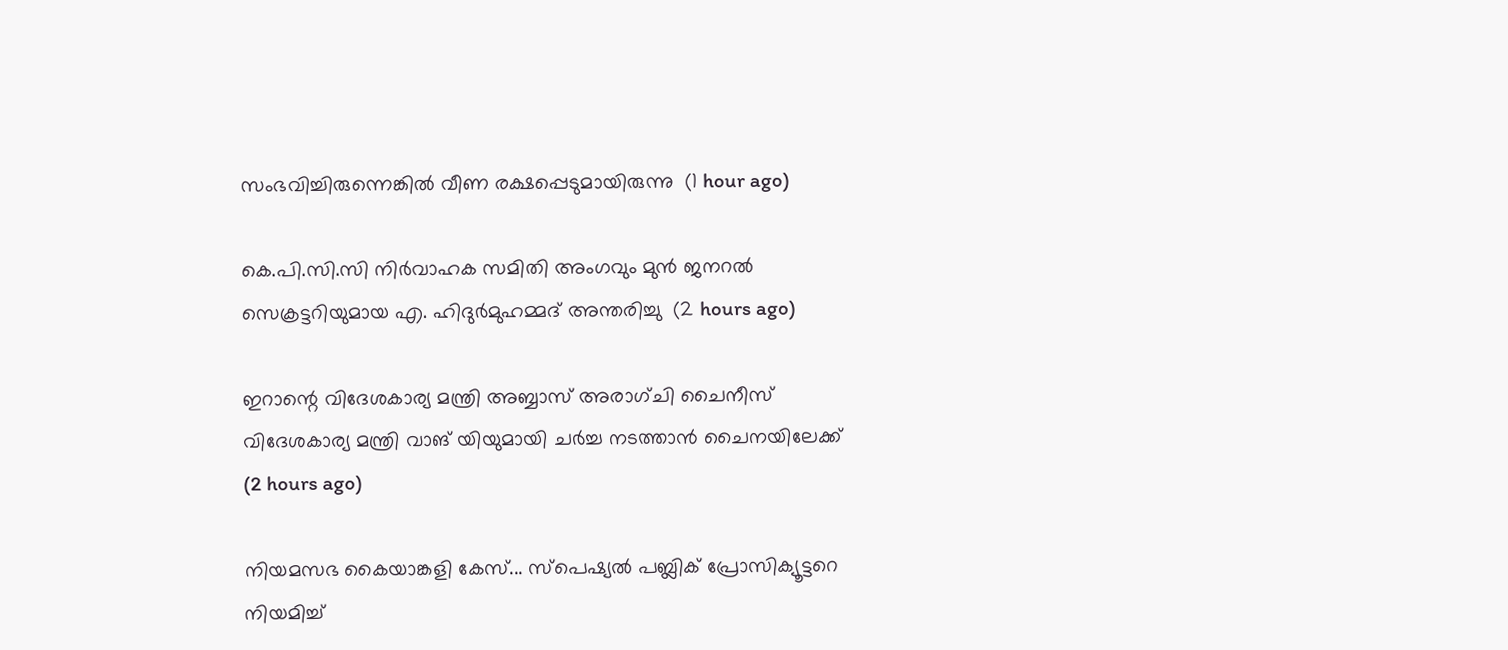സംഭവിച്ചിരുന്നെങ്കിൽ വീണ രക്ഷപ്പെടുമായിരുന്നു  (1 hour ago)

കെ.പി.സി.സി നിർവാഹക സമിതി അംഗവും മുൻ ജനറൽ സെക്രട്ടറിയുമായ എ. ഹിദുർമുഹമ്മദ് അന്തരിച്ചു  (2 hours ago)

ഇറാന്റെ വിദേശകാര്യ മന്ത്രി അബ്ബാസ് അരാഗ്ചി ചൈനീസ് വിദേശകാര്യ മന്ത്രി വാങ് യിയുമായി ചർച്ച നടത്താൻ ചൈനയിലേക്ക്  (2 hours ago)

നിയമസഭ കൈയാങ്കളി കേസ്... സ്പെഷ്യൽ പബ്ലിക് പ്രോസിക്യൂട്ടറെ നിയമിച്ച്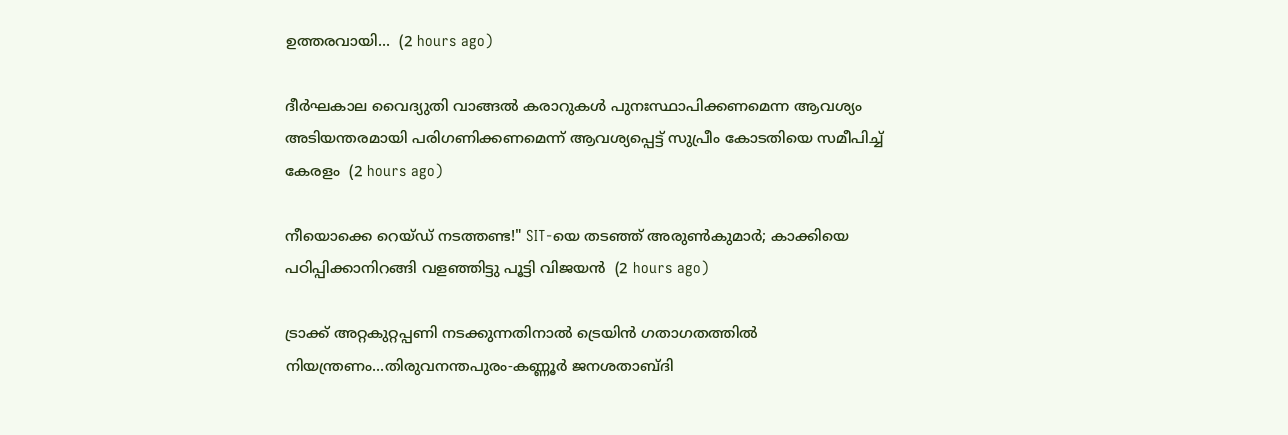ഉത്തരവായി...  (2 hours ago)

ദീർഘകാല വൈദ്യുതി വാങ്ങൽ കരാറുകൾ പുനഃസ്ഥാപിക്കണമെന്ന ആവശ്യം അടിയന്തരമായി പരിഗണിക്കണമെന്ന് ആവശ്യപ്പെട്ട് സുപ്രീം കോടതിയെ സമീപിച്ച് കേരളം  (2 hours ago)

നീയൊക്കെ റെയ്ഡ് നടത്തണ്ട!" SIT-യെ തടഞ്ഞ് അരുൺകുമാർ; കാക്കിയെ പഠിപ്പിക്കാനിറങ്ങി വളഞ്ഞിട്ടു പൂട്ടി വിജയൻ  (2 hours ago)

ട്രാക്ക് അറ്റകുറ്റപ്പണി നടക്കുന്നതിനാൽ ട്രെയിൻ ഗതാഗതത്തിൽ നിയന്ത്രണം...തിരുവനന്തപുരം-കണ്ണൂർ ജനശതാബ്ദി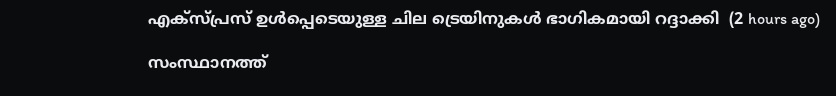എക്‌സ്പ്രസ് ഉൾപ്പെടെയുള്ള ചില ട്രെയിനുകൾ ഭാഗികമായി റദ്ദാക്കി  (2 hours ago)

സംസ്ഥാനത്ത്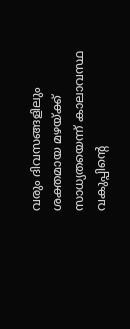വരും ദിവസങ്ങളിലും ശക്തമായ മഴയ്ക്ക് സാധ്യതയെന്ന് കാലാവസ്ഥ വകുപ്പിന്റെ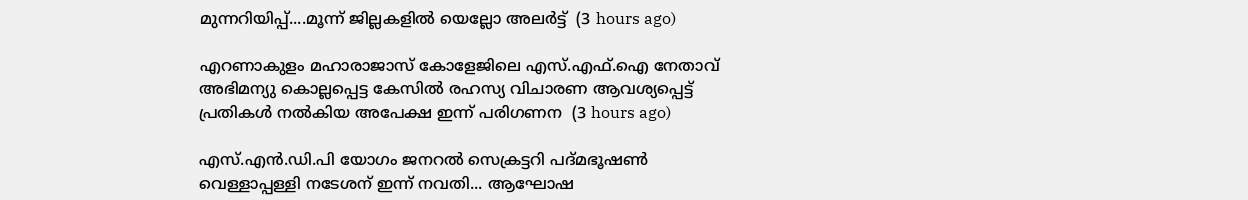മുന്നറിയിപ്പ്....മൂന്ന് ജില്ലകളിൽ യെല്ലോ അലർട്ട്  (3 hours ago)

എറണാകുളം മഹാരാജാസ് കോളേജിലെ എസ്.എഫ്.ഐ നേതാവ് അഭിമന്യു കൊല്ലപ്പെട്ട കേസിൽ രഹസ്യ വിചാരണ ആവശ്യപ്പെട്ട് പ്രതികൾ നൽകിയ അപേക്ഷ ഇന്ന് പരിഗണന  (3 hours ago)

എസ്.എൻ.ഡി.പി യോഗം ജനറൽ സെക്രട്ടറി പദ്മഭൂഷൺ വെള്ളാപ്പള്ളി നടേശന് ഇന്ന് നവതി... ആഘോഷ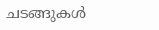ചടങ്ങുകൾ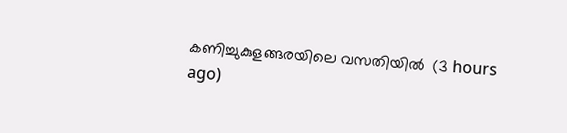കണിച്ചുകുളങ്ങരയിലെ വസതിയിൽ  (3 hours ago)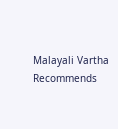Malayali Vartha Recommends